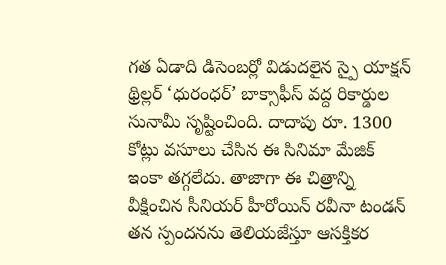గత ఏడాది డిసెంబర్లో విడుదలైన స్పై యాక్షన్ థ్రిల్లర్ ‘ధురంధర్’ బాక్సాఫీస్ వద్ద రికార్డుల సునామీ సృష్టించింది. దాదాపు రూ. 1300 కోట్లు వసూలు చేసిన ఈ సినిమా మేజిక్ ఇంకా తగ్గలేదు. తాజాగా ఈ చిత్రాన్ని వీక్షించిన సీనియర్ హీరోయిన్ రవీనా టండన్ తన స్పందనను తెలియజేస్తూ ఆసక్తికర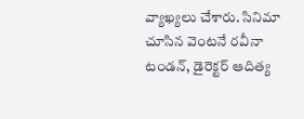వ్యాఖ్యలు చేశారు. సినిమా చూసిన వెంటనే రవీనా టండన్, డైరెక్టర్ ఆదిత్య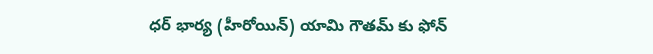ధర్ భార్య (హీరోయిన్) యామి గౌతమ్ కు ఫోన్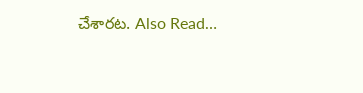చేశారట. Also Read…